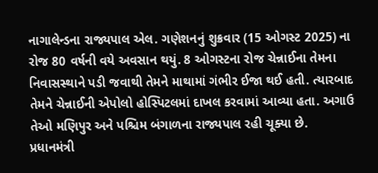નાગાલેન્ડના રાજ્યપાલ એલ. ગણેશનનું શુક્રવાર (15 ઓગસ્ટ 2025) ના રોજ 80 વર્ષની વયે અવસાન થયું. 8 ઓગસ્ટના રોજ ચેન્નાઈના તેમના નિવાસસ્થાને પડી જવાથી તેમને માથામાં ગંભીર ઈજા થઈ હતી. ત્યારબાદ તેમને ચેન્નાઈની એપોલો હોસ્પિટલમાં દાખલ કરવામાં આવ્યા હતા. અગાઉ તેઓ મણિપુર અને પશ્ચિમ બંગાળના રાજ્યપાલ રહી ચૂક્યા છે. પ્રધાનમંત્રી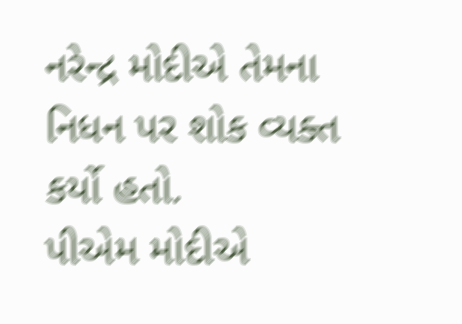નરેન્દ્ર મોદીએ તેમના નિધન પર શોક વ્યક્ત કર્યો હતો.
પીએમ મોદીએ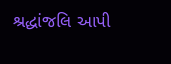શ્રદ્ધાંજલિ આપી